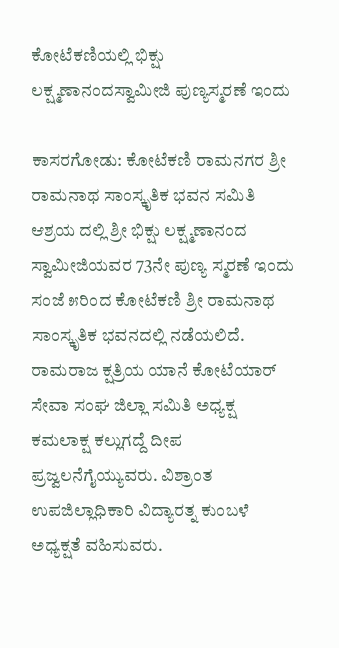ಕೋಟೆಕಣಿಯಲ್ಲಿ ಭಿಕ್ಷು ಲಕ್ಷ್ಮಣಾನಂದಸ್ವಾಮೀಜಿ ಪುಣ್ಯಸ್ಮರಣೆ ಇಂದು

ಕಾಸರಗೋಡು: ಕೋಟೆಕಣಿ ರಾಮನಗರ ಶ್ರೀ ರಾಮನಾಥ ಸಾಂಸ್ಕೃತಿಕ ಭವನ ಸಮಿತಿ ಆಶ್ರಯ ದಲ್ಲಿ ಶ್ರೀ ಭಿಕ್ಷು ಲಕ್ಷ್ಮಣಾನಂದ ಸ್ವಾಮೀಜಿಯವರ 73ನೇ ಪುಣ್ಯ ಸ್ಮರಣೆ ಇಂದು ಸಂಜೆ ೫ರಿಂದ ಕೋಟೆಕಣಿ ಶ್ರೀ ರಾಮನಾಥ ಸಾಂಸ್ಕೃತಿಕ ಭವನದಲ್ಲಿ ನಡೆಯಲಿದೆ.  ರಾಮರಾಜ ಕ್ಷತ್ರಿಯ ಯಾನೆ ಕೋಟೆಯಾರ್ ಸೇವಾ ಸಂಘ ಜಿಲ್ಲಾ ಸಮಿತಿ ಅಧ್ಯಕ್ಷ ಕಮಲಾಕ್ಷ ಕಲ್ಲುಗದ್ದೆ ದೀಪ ಪ್ರಜ್ವಲನೆಗೈಯ್ಯುವರು. ವಿಶ್ರಾಂತ ಉಪಜಿಲ್ಲಾಧಿಕಾರಿ ವಿದ್ಯಾರತ್ನ ಕುಂಬಳೆ ಅಧ್ಯಕ್ಷತೆ ವಹಿಸುವರು.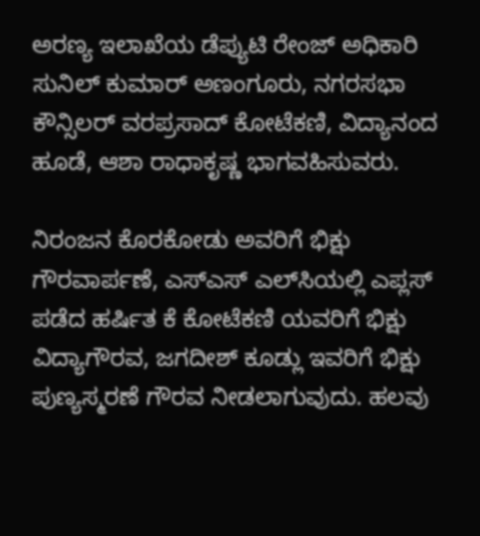ಅರಣ್ಯ ಇಲಾಖೆಯ ಡೆಪ್ಯುಟಿ ರೇಂಜ್ ಅಧಿಕಾರಿ ಸುನಿಲ್ ಕುಮಾರ್ ಅಣಂಗೂರು, ನಗರಸಭಾ  ಕೌನ್ಸಿಲರ್ ವರಪ್ರಸಾದ್ ಕೋಟೆಕಣಿ, ವಿದ್ಯಾನಂದ ಹೂಡೆ, ಆಶಾ ರಾಧಾಕೃಷ್ಣ ಭಾಗವಹಿಸುವರು.

ನಿರಂಜನ ಕೊರಕೋಡು ಅವರಿಗೆ ಭಿಕ್ಷು ಗೌರವಾರ್ಪಣೆ, ಎಸ್‌ಎಸ್ ಎಲ್‌ಸಿಯಲ್ಲಿ ಎಪ್ಲಸ್ ಪಡೆದ ಹರ್ಷಿತ ಕೆ ಕೋಟೆಕಣಿ ಯವರಿಗೆ ಭಿಕ್ಷು ವಿದ್ಯಾಗೌರವ, ಜಗದೀಶ್ ಕೂಡ್ಲು ಇವರಿಗೆ ಭಿಕ್ಷು ಪುಣ್ಯಸ್ಮರಣೆ ಗೌರವ ನೀಡಲಾಗುವುದು. ಹಲವು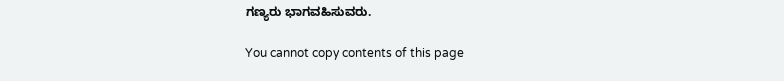ಗಣ್ಯರು ಭಾಗವಹಿಸುವರು.

You cannot copy contents of this page